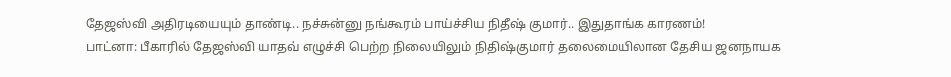தேஜஸ்வி அதிரடியையும் தாண்டி.. நச்சுன்னு நங்கூரம் பாய்ச்சிய நிதீஷ் குமார்.. இதுதாங்க காரணம்!
பாட்னா: பீகாரில் தேஜஸ்வி யாதவ் எழுச்சி பெற்ற நிலையிலும் நிதிஷ்குமார் தலைமையிலான தேசிய ஜனநாயக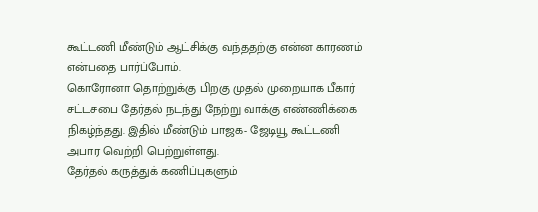கூட்டணி மீண்டும் ஆட்சிக்கு வந்ததற்கு என்ன காரணம் என்பதை பார்ப்போம்.
கொரோனா தொற்றுக்கு பிறகு முதல் முறையாக பீகார் சட்டசபை தேர்தல் நடந்து நேற்று வாக்கு எண்ணிக்கை நிகழ்ந்தது. இதில் மீண்டும் பாஜக- ஜேடியூ கூட்டணி அபார வெற்றி பெற்றுள்ளது.
தேர்தல் கருத்துக் கணிப்புகளும்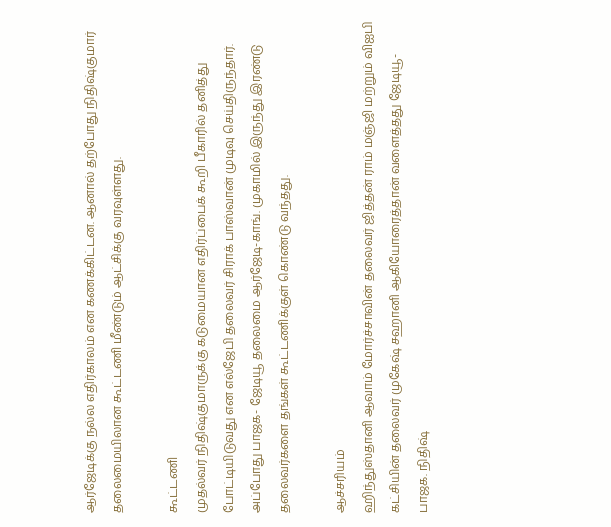ஆர்ஜேடிக்கு நல்ல எதிர்காலம் என கணக்கிட்டன. ஆனால் தற்போது நிதிஷ்குமார் தலைமையிலான கூட்டணி மீண்டும் ஆட்சிக்கு வரவுள்ளது.

கூட்டணி
முதல்வர் நிதிஷ்குமாருக்கு கடுமையான எதிர்ப்பைக் கூறி பீகாரில் தனித்து போட்டியிடுவது என எல்ஜேபி தலைவர் சிராக் பாஸ்வான் முடிவு செய்திருந்தார். அப்போது பாஜக- ஜேடியூ தலைமை ஆர்ஜேடி-காங். முகாமில் இருந்து இரண்டு தலைவர்களை தங்கள் கூட்டணிக்குள் கொண்டு வந்தது.

ஆச்சரியம்
ஹிந்துஸ்தானி ஆவாம் மோர்ச்சாவின் தலைவர் ஜித்தன் ராம் மஞ்ஜி மற்றும் விஐபி கட்சியின் தலைவர் முகேஷ் சஹானி ஆகியோரைத்தான் வளைத்தது ஜேடியூ-பாஜக. நிதிஷ்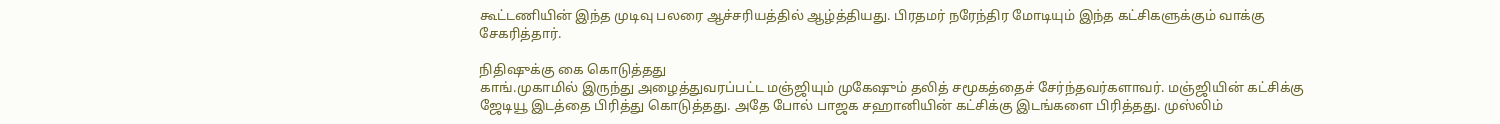கூட்டணியின் இந்த முடிவு பலரை ஆச்சரியத்தில் ஆழ்த்தியது. பிரதமர் நரேந்திர மோடியும் இந்த கட்சிகளுக்கும் வாக்கு சேகரித்தார்.

நிதிஷுக்கு கை கொடுத்தது
காங்.முகாமில் இருந்து அழைத்துவரப்பட்ட மஞ்ஜியும் முகேஷும் தலித் சமூகத்தைச் சேர்ந்தவர்களாவர். மஞ்ஜியின் கட்சிக்கு ஜேடியூ இடத்தை பிரித்து கொடுத்தது. அதே போல் பாஜக சஹானியின் கட்சிக்கு இடங்களை பிரித்தது. முஸ்லிம்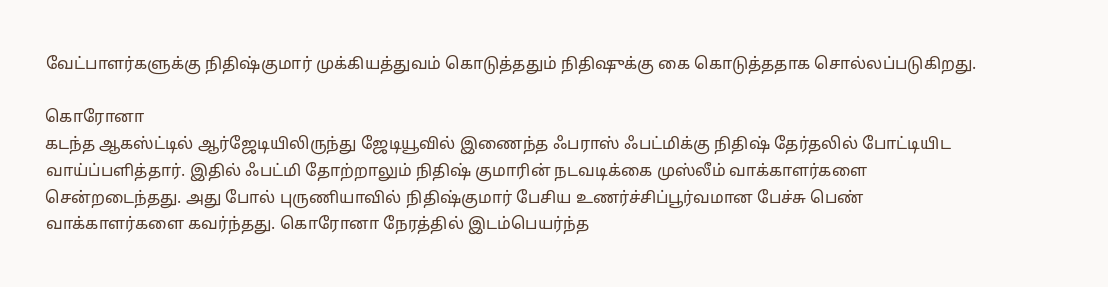வேட்பாளர்களுக்கு நிதிஷ்குமார் முக்கியத்துவம் கொடுத்ததும் நிதிஷுக்கு கை கொடுத்ததாக சொல்லப்படுகிறது.

கொரோனா
கடந்த ஆகஸ்ட்டில் ஆர்ஜேடியிலிருந்து ஜேடியூவில் இணைந்த ஃபராஸ் ஃபட்மிக்கு நிதிஷ் தேர்தலில் போட்டியிட வாய்ப்பளித்தார். இதில் ஃபட்மி தோற்றாலும் நிதிஷ் குமாரின் நடவடிக்கை முஸ்லீம் வாக்காளர்களை சென்றடைந்தது. அது போல் புருணியாவில் நிதிஷ்குமார் பேசிய உணர்ச்சிப்பூர்வமான பேச்சு பெண் வாக்காளர்களை கவர்ந்தது. கொரோனா நேரத்தில் இடம்பெயர்ந்த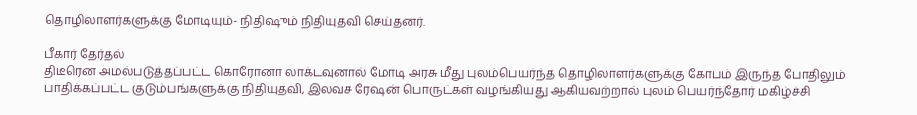தொழிலாளர்களுக்கு மோடியும்- நிதிஷும் நிதியுதவி செய்தனர்.

பீகார் தேர்தல்
திடீரென அமல்படுத்தப்பட்ட கொரோனா லாக்டவுனால் மோடி அரசு மீது புலம்பெயர்ந்த தொழிலாளர்களுக்கு கோபம் இருந்த போதிலும் பாதிக்கப்பட்ட குடும்பங்களுக்கு நிதியுதவி, இலவச ரேஷன் பொருட்கள் வழங்கியது ஆகியவற்றால் புலம் பெயர்ந்தோர் மகிழ்ச்சி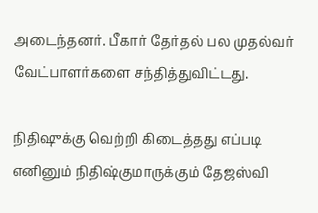அடைந்தனர். பீகார் தேர்தல் பல முதல்வர் வேட்பாளர்களை சந்தித்துவிட்டது.

நிதிஷுக்கு வெற்றி கிடைத்தது எப்படி
எனினும் நிதிஷ்குமாருக்கும் தேஜஸ்வி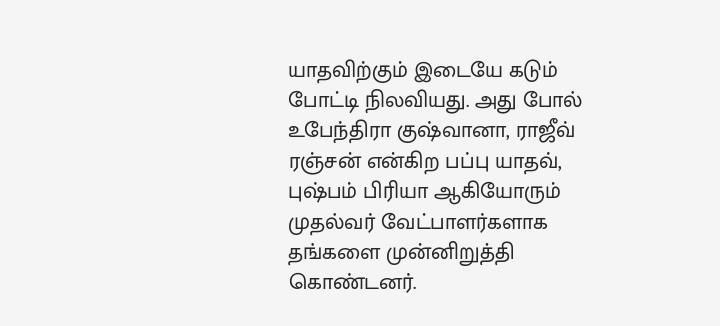யாதவிற்கும் இடையே கடும் போட்டி நிலவியது. அது போல் உபேந்திரா குஷ்வானா, ராஜீவ் ரஞ்சன் என்கிற பப்பு யாதவ், புஷ்பம் பிரியா ஆகியோரும் முதல்வர் வேட்பாளர்களாக தங்களை முன்னிறுத்தி கொண்டனர்.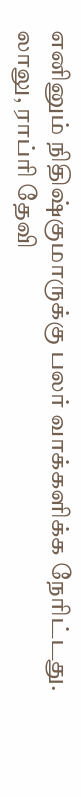எனினும் நிதிஷ்குமாருக்கு பலர் வாக்களிக்க நேரிட்டது. லாலு, ராப்ரி தேவி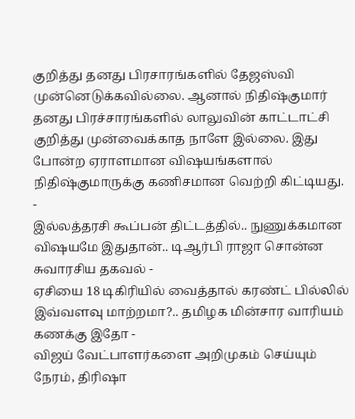குறித்து தனது பிரசாரங்களில் தேஜஸ்வி முன்னெடுக்கவில்லை. ஆனால் நிதிஷ்குமார் தனது பிரச்சாரங்களில் லாலுவின் காட்டாட்சி குறித்து முன்வைக்காத நாளே இல்லை. இது போன்ற ஏராளமான விஷயங்களால் நிதிஷ்குமாருக்கு கணிசமான வெற்றி கிட்டியது.
-
இல்லத்தரசி கூப்பன் திட்டத்தில்.. நுணுக்கமான விஷயமே இதுதான்.. டிஆர்பி ராஜா சொன்ன சுவாரசிய தகவல் -
ஏசியை 18 டிகிரியில் வைத்தால் கரண்ட் பில்லில் இவ்வளவு மாற்றமா?.. தமிழக மின்சார வாரியம் கணக்கு இதோ -
விஜய் வேட்பாளர்களை அறிமுகம் செய்யும் நேரம், திரிஷா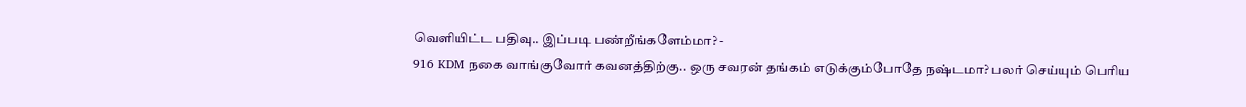வெளியிட்ட பதிவு.. இப்படி பண்றீங்களேம்மா? -
916 KDM நகை வாங்குவோர் கவனத்திற்கு.. ஒரு சவரன் தங்கம் எடுக்கும்போதே நஷ்டமா? பலர் செய்யும் பெரிய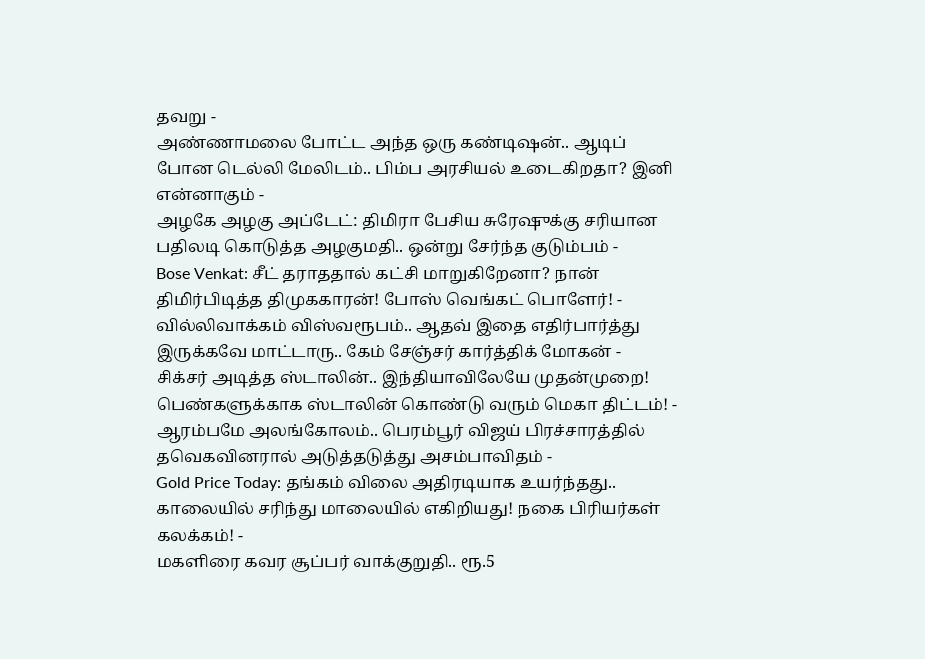தவறு -
அண்ணாமலை போட்ட அந்த ஒரு கண்டிஷன்.. ஆடிப் போன டெல்லி மேலிடம்.. பிம்ப அரசியல் உடைகிறதா? இனி என்னாகும் -
அழகே அழகு அப்டேட்: திமிரா பேசிய சுரேஷுக்கு சரியான பதிலடி கொடுத்த அழகுமதி.. ஒன்று சேர்ந்த குடும்பம் -
Bose Venkat: சீட் தராததால் கட்சி மாறுகிறேனா? நான் திமிர்பிடித்த திமுககாரன்! போஸ் வெங்கட் பொளேர்! -
வில்லிவாக்கம் விஸ்வரூபம்.. ஆதவ் இதை எதிர்பார்த்து இருக்கவே மாட்டாரு.. கேம் சேஞ்சர் கார்த்திக் மோகன் -
சிக்சர் அடித்த ஸ்டாலின்.. இந்தியாவிலேயே முதன்முறை! பெண்களுக்காக ஸ்டாலின் கொண்டு வரும் மெகா திட்டம்! -
ஆரம்பமே அலங்கோலம்.. பெரம்பூர் விஜய் பிரச்சாரத்தில் தவெகவினரால் அடுத்தடுத்து அசம்பாவிதம் -
Gold Price Today: தங்கம் விலை அதிரடியாக உயர்ந்தது.. காலையில் சரிந்து மாலையில் எகிறியது! நகை பிரியர்கள் கலக்கம்! -
மகளிரை கவர சூப்பர் வாக்குறுதி.. ரூ.5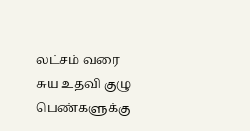லட்சம் வரை சுய உதவி குழு பெண்களுக்கு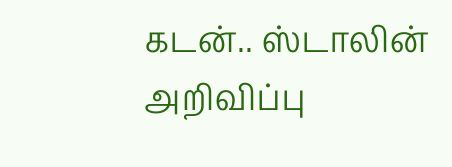கடன்.. ஸ்டாலின் அறிவிப்பு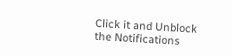Click it and Unblock the Notifications